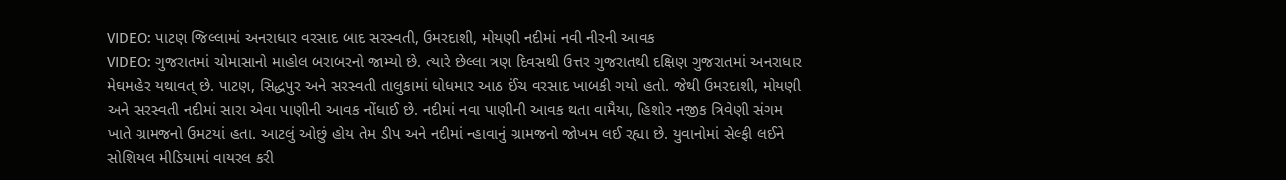VIDEO: પાટણ જિલ્લામાં અનરાધાર વરસાદ બાદ સરસ્વતી, ઉમરદાશી, મોયણી નદીમાં નવી નીરની આવક
VIDEO: ગુજરાતમાં ચોમાસાનો માહોલ બરાબરનો જામ્યો છે. ત્યારે છેલ્લા ત્રણ દિવસથી ઉત્તર ગુજરાતથી દક્ષિણ ગુજરાતમાં અનરાધાર મેઘમહેર યથાવત્ છે. પાટણ, સિદ્ધપુર અને સરસ્વતી તાલુકામાં ધોધમાર આઠ ઈંચ વરસાદ ખાબકી ગયો હતો. જેથી ઉમરદાશી, મોયણી અને સરસ્વતી નદીમાં સારા એવા પાણીની આવક નોંધાઈ છે. નદીમાં નવા પાણીની આવક થતા વામૈયા, હિશોર નજીક ત્રિવેણી સંગમ ખાતે ગ્રામજનો ઉમટયાં હતા. આટલું ઓછું હોય તેમ ડીપ અને નદીમાં ન્હાવાનું ગ્રામજનો જોખમ લઈ રહ્યા છે. યુવાનોમાં સેલ્ફી લઈને સોશિયલ મીડિયામાં વાયરલ કરી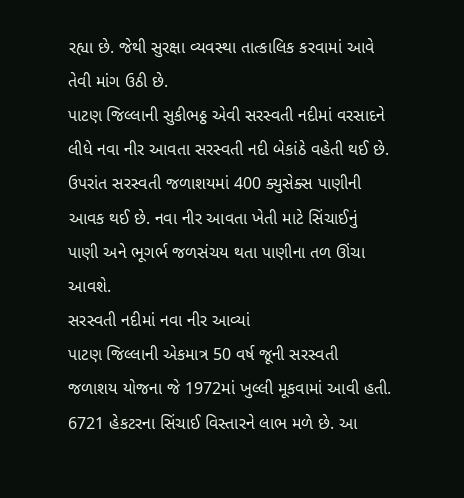રહ્યા છે. જેથી સુરક્ષા વ્યવસ્થા તાત્કાલિક કરવામાં આવે તેવી માંગ ઉઠી છે.
પાટણ જિલ્લાની સુકીભઠ્ઠ એવી સરસ્વતી નદીમાં વરસાદને લીધે નવા નીર આવતા સરસ્વતી નદી બેકાંઠે વહેતી થઈ છે. ઉપરાંત સરસ્વતી જળાશયમાં 400 ક્યુસેક્સ પાણીની આવક થઈ છે. નવા નીર આવતા ખેતી માટે સિંચાઈનું પાણી અને ભૂગર્ભ જળસંચય થતા પાણીના તળ ઊંચા આવશે.
સરસ્વતી નદીમાં નવા નીર આવ્યાં
પાટણ જિલ્લાની એકમાત્ર 50 વર્ષ જૂની સરસ્વતી જળાશય યોજના જે 1972માં ખુલ્લી મૂકવામાં આવી હતી. 6721 હેકટરના સિંચાઈ વિસ્તારને લાભ મળે છે. આ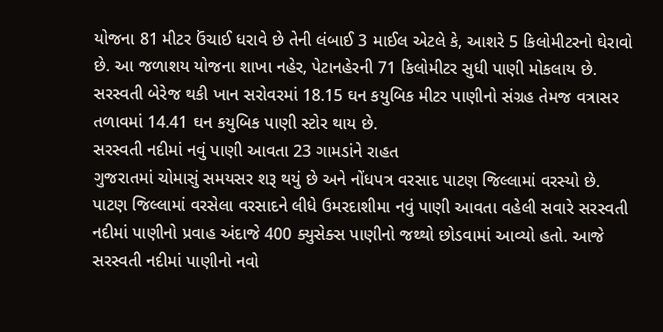યોજના 81 મીટર ઉંચાઈ ધરાવે છે તેની લંબાઈ 3 માઈલ એટલે કે, આશરે 5 કિલોમીટરનો ઘેરાવો છે. આ જળાશય યોજના શાખા નહેર, પેટાનહેરની 71 કિલોમીટર સુધી પાણી મોકલાય છે. સરસ્વતી બેરેજ થકી ખાન સરોવરમાં 18.15 ઘન કયુબિક મીટર પાણીનો સંગ્રહ તેમજ વત્રાસર તળાવમાં 14.41 ઘન કયુબિક પાણી સ્ટોર થાય છે.
સરસ્વતી નદીમાં નવું પાણી આવતા 23 ગામડાંને રાહત
ગુજરાતમાં ચોમાસું સમયસર શરૂ થયું છે અને નોંધપત્ર વરસાદ પાટણ જિલ્લામાં વરસ્યો છે. પાટણ જિલ્લામાં વરસેલા વરસાદને લીધે ઉમરદાશીમા નવું પાણી આવતા વહેલી સવારે સરસ્વતી નદીમાં પાણીનો પ્રવાહ અંદાજે 400 ક્યુસેક્સ પાણીનો જથ્થો છોડવામાં આવ્યો હતો. આજે સરસ્વતી નદીમાં પાણીનો નવો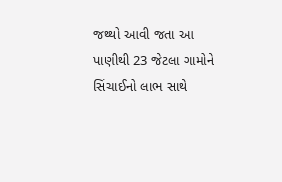જથ્થો આવી જતા આ પાણીથી 23 જેટલા ગામોને સિંચાઈનો લાભ સાથે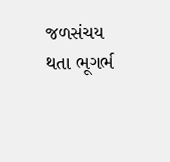જળસંચય થતા ભૂગર્ભ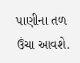પાણીના તળ ઉંચા આવશે.